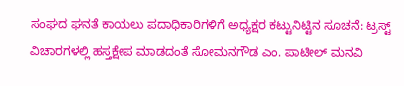ಸಂಘದ ಘನತೆ ಕಾಯಲು ಪದಾಧಿಕಾರಿಗಳಿಗೆ ಅಧ್ಯಕ್ಷರ ಕಟ್ಟುನಿಟ್ಟಿನ ಸೂಚನೆ: ಟ್ರಸ್ಟ್ ವಿಚಾರಗಳಲ್ಲಿ ಹಸ್ತಕ್ಷೇಪ ಮಾಡದಂತೆ ಸೋಮನಗೌಡ ಎಂ. ಪಾಟೀಲ್ ಮನವಿ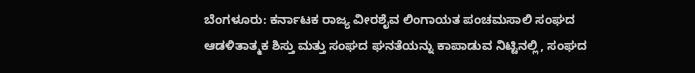ಬೆಂಗಳೂರು: ಕರ್ನಾಟಕ ರಾಜ್ಯ ವೀರಶೈವ ಲಿಂಗಾಯತ ಪಂಚಮಸಾಲಿ ಸಂಘದ ಆಡಳಿತಾತ್ಮಕ ಶಿಸ್ತು ಮತ್ತು ಸಂಘದ ಘನತೆಯನ್ನು ಕಾಪಾಡುವ ನಿಟ್ಟಿನಲ್ಲಿ, ಸಂಘದ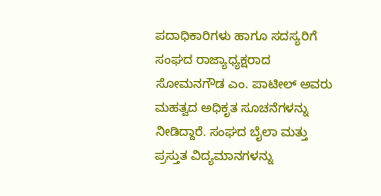ಪದಾಧಿಕಾರಿಗಳು ಹಾಗೂ ಸದಸ್ಯರಿಗೆ ಸಂಘದ ರಾಜ್ಯಾಧ್ಯಕ್ಷರಾದ ಸೋಮನಗೌಡ ಎಂ. ಪಾಟೀಲ್ ಅವರು ಮಹತ್ವದ ಅಧಿಕೃತ ಸೂಚನೆಗಳನ್ನು ನೀಡಿದ್ದಾರೆ. ಸಂಘದ ಬೈಲಾ ಮತ್ತು ಪ್ರಸ್ತುತ ವಿದ್ಯಮಾನಗಳನ್ನು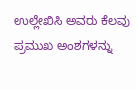ಉಲ್ಲೇಖಿಸಿ ಅವರು ಕೆಲವು ಪ್ರಮುಖ ಅಂಶಗಳನ್ನು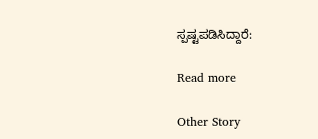ಸ್ಪಷ್ಟಪಡಿಸಿದ್ದಾರೆ:

Read more

Other Story